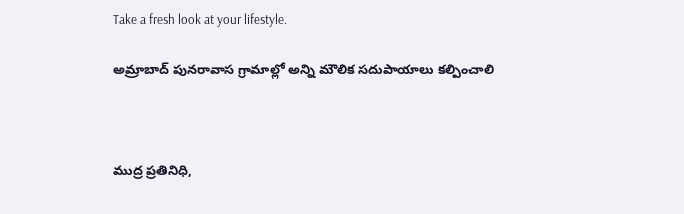Take a fresh look at your lifestyle.

అమ్రాబాద్ పునరావాస గ్రామాల్లో అన్ని మౌలిక సదుపాయాలు కల్పించాలి



ముద్ర ప్రతినిధి,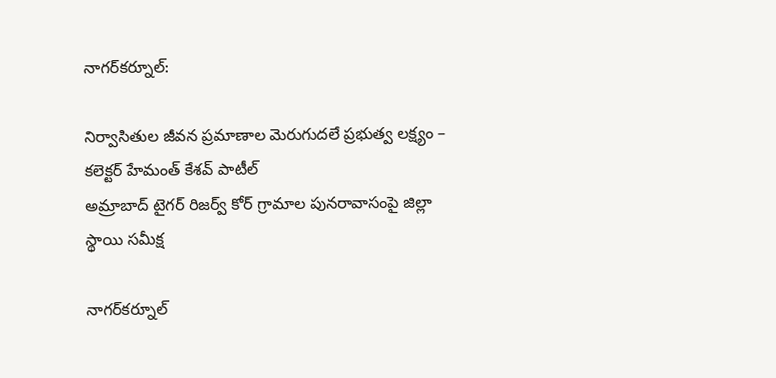నాగర్‌కర్నూల్:

నిర్వాసితుల జీవన ప్రమాణాల మెరుగుదలే ప్రభుత్వ లక్ష్యం – కలెక్టర్ హేమంత్ కేశవ్ పాటీల్
అమ్రాబాద్ టైగర్ రిజర్వ్ కోర్ గ్రామాల పునరావాసంపై జిల్లా స్థాయి సమీక్ష

నాగర్‌కర్నూల్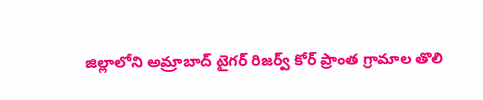జిల్లాలోని అమ్రాబాద్ టైగర్ రిజర్వ్ కోర్ ప్రాంత గ్రామాల తొలి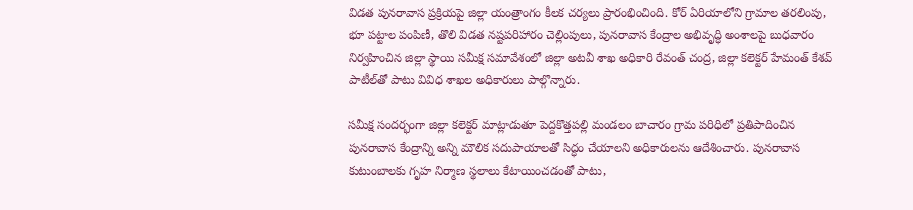విడత పునరావాస ప్రక్రియపై జిల్లా యంత్రాంగం కీలక చర్యలు ప్రారంభించింది. కోర్ ఏరియాలోని గ్రామాల తరలింపు, భూ పట్టాల పంపిణీ, తొలి విడత నష్టపరిహారం చెల్లింపులు, పునరావాస కేంద్రాల అభివృద్ధి అంశాలపై బుధవారం నిర్వహించిన జిల్లా స్థాయి సమీక్ష సమావేశంలో జిల్లా అటవీ శాఖ అధికారి రేవంత్ చంద్ర, జిల్లా కలెక్టర్ హేమంత్ కేశవ్ పాటీల్‌తో పాటు వివిధ శాఖల అధికారులు పాల్గొన్నారు.

సమీక్ష సందర్భంగా జిల్లా కలెక్టర్ మాట్లాడుతూ పెద్దకొత్తపల్లి మండలం బాచారం గ్రామ పరిధిలో ప్రతిపాదించిన పునరావాస కేంద్రాన్ని అన్ని మౌలిక సదుపాయాలతో సిద్ధం చేయాలని అధికారులను ఆదేశించారు. పునరావాస కుటుంబాలకు గృహ నిర్మాణ స్థలాలు కేటాయించడంతో పాటు,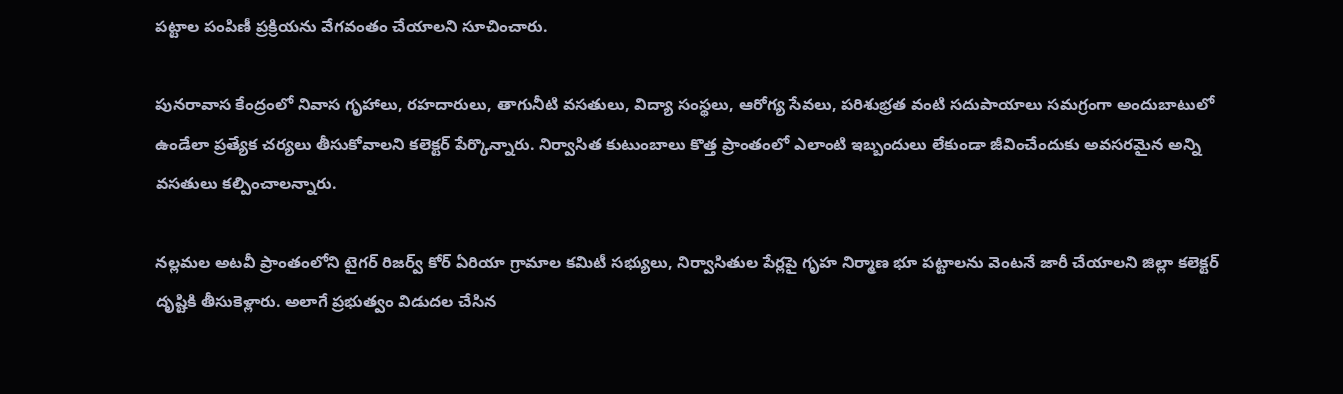పట్టాల పంపిణీ ప్రక్రియను వేగవంతం చేయాలని సూచించారు.

పునరావాస కేంద్రంలో నివాస గృహాలు, రహదారులు, తాగునీటి వసతులు, విద్యా సంస్థలు, ఆరోగ్య సేవలు, పరిశుభ్రత వంటి సదుపాయాలు సమగ్రంగా అందుబాటులో ఉండేలా ప్రత్యేక చర్యలు తీసుకోవాలని కలెక్టర్ పేర్కొన్నారు. నిర్వాసిత కుటుంబాలు కొత్త ప్రాంతంలో ఎలాంటి ఇబ్బందులు లేకుండా జీవించేందుకు అవసరమైన అన్ని వసతులు కల్పించాలన్నారు.

నల్లమల అటవీ ప్రాంతంలోని టైగర్ రిజర్వ్ కోర్ ఏరియా గ్రామాల కమిటీ సభ్యులు, నిర్వాసితుల పేర్లపై గృహ నిర్మాణ భూ పట్టాలను వెంటనే జారీ చేయాలని జిల్లా కలెక్టర్ దృష్టికి తీసుకెళ్లారు. అలాగే ప్రభుత్వం విడుదల చేసిన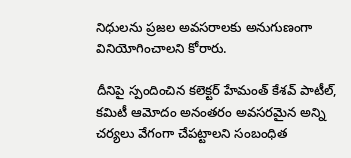నిధులను ప్రజల అవసరాలకు అనుగుణంగా వినియోగించాలని కోరారు.

దీనిపై స్పందించిన కలెక్టర్ హేమంత్ కేశవ్ పాటీల్, కమిటీ ఆమోదం అనంతరం అవసరమైన అన్ని చర్యలు వేగంగా చేపట్టాలని సంబంధిత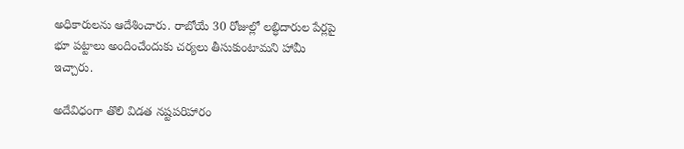అధికారులను ఆదేశించారు. రాబోయే 30 రోజుల్లో లబ్ధిదారుల పేర్లపై భూ పట్టాలు అందించేందుకు చర్యలు తీసుకుంటామని హామీ ఇచ్చారు.

అదేవిధంగా తొలి విడత నష్టపరిహారం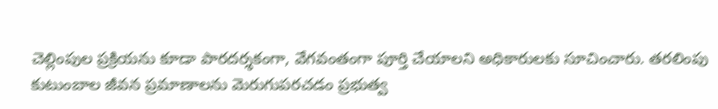చెల్లింపుల ప్రక్రియను కూడా పారదర్శకంగా, వేగవంతంగా పూర్తి చేయాలని అధికారులకు సూచించారు. తరలింపు కుటుంబాల జీవన ప్రమాణాలను మెరుగుపరచడం ప్రభుత్వ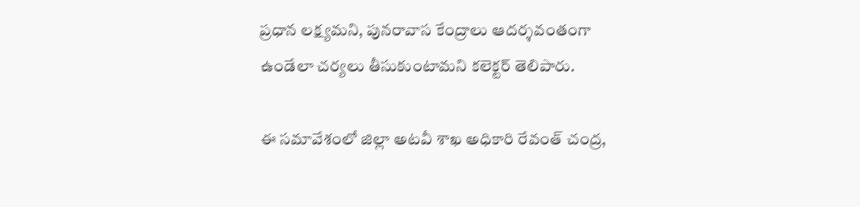ప్రధాన లక్ష్యమని, పునరావాస కేంద్రాలు ఆదర్శవంతంగా ఉండేలా చర్యలు తీసుకుంటామని కలెక్టర్ తెలిపారు.

ఈ సమావేశంలో జిల్లా అటవీ శాఖ అధికారి రేవంత్ చంద్ర,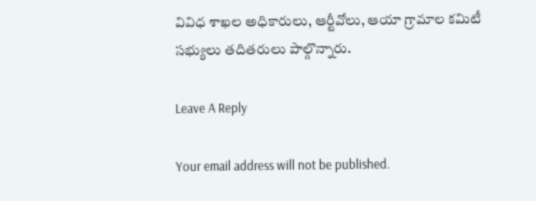వివిధ శాఖల అధికారులు, ఆర్టీవోలు, ఆయా గ్రామాల కమిటీ సభ్యులు తదితరులు పాల్గొన్నారు.

Leave A Reply

Your email address will not be published.